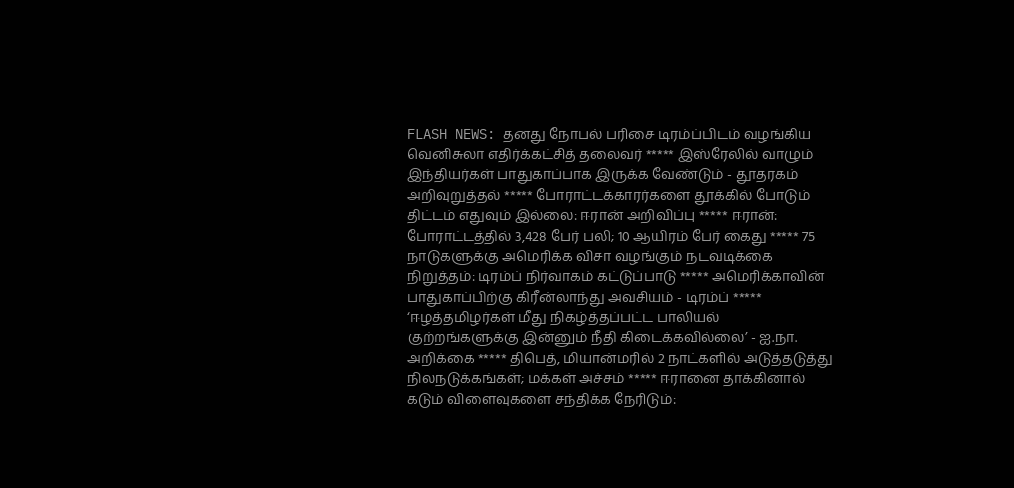FLASH NEWS: தனது நோபல் பரிசை டிரம்ப்பிடம் வழங்கிய வெனிசுலா எதிர்க்கட்சித் தலைவர் ***** இஸ்ரேலில் வாழும் இந்தியர்கள் பாதுகாப்பாக இருக்க வேண்டும் - தூதரகம் அறிவுறுத்தல் ***** போராட்டக்காரர்களை தூக்கில் போடும் திட்டம் எதுவும் இல்லை: ஈரான் அறிவிப்பு ***** ஈரான்: போராட்டத்தில் 3,428 பேர் பலி; 10 ஆயிரம் பேர் கைது ***** 75 நாடுகளுக்கு அமெரிக்க விசா வழங்கும் நடவடிக்கை நிறுத்தம்: டிரம்ப் நிர்வாகம் கட்டுப்பாடு ***** அமெரிக்காவின் பாதுகாப்பிற்கு கிரீன்லாந்து அவசியம் - டிரம்ப் ***** ‘ஈழத்தமிழர்கள் மீது நிகழ்த்தப்பட்ட பாலியல் குற்றங்களுக்கு இன்னும் நீதி கிடைக்கவில்லை’ - ஐ.நா. அறிக்கை ***** திபெத், மியான்மரில் 2 நாட்களில் அடுத்தடுத்து நிலநடுக்கங்கள்; மக்கள் அச்சம் ***** ஈரானை தாக்கினால் கடும் விளைவுகளை சந்திக்க நேரிடும்: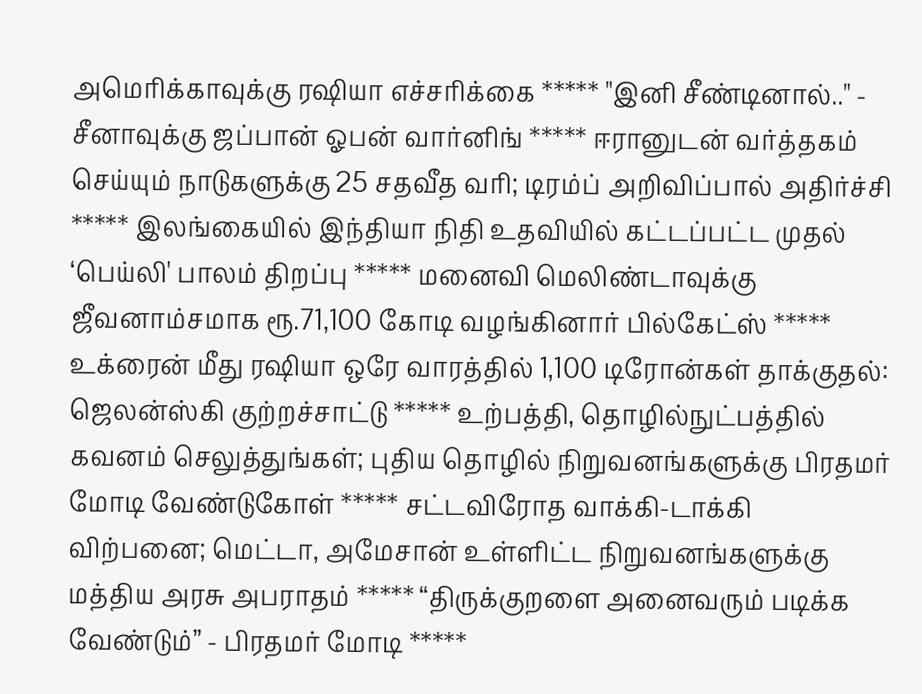அமெரிக்காவுக்கு ரஷியா எச்சரிக்கை ***** "இனி சீண்டினால்.." - சீனாவுக்கு ஜப்பான் ஓபன் வார்னிங் ***** ஈரானுடன் வர்த்தகம் செய்யும் நாடுகளுக்கு 25 சதவீத வரி; டிரம்ப் அறிவிப்பால் அதிர்ச்சி ***** இலங்கையில் இந்தியா நிதி உதவியில் கட்டப்பட்ட முதல் ‘பெய்லி' பாலம் திறப்பு ***** மனைவி மெலிண்டாவுக்கு ஜீவனாம்சமாக ரூ.71,100 கோடி வழங்கினார் பில்கேட்ஸ் ***** உக்ரைன் மீது ரஷியா ஒரே வாரத்தில் 1,100 டிரோன்கள் தாக்குதல்: ஜெலன்ஸ்கி குற்றச்சாட்டு ***** உற்பத்தி, தொழில்நுட்பத்தில் கவனம் செலுத்துங்கள்; புதிய தொழில் நிறுவனங்களுக்கு பிரதமர் மோடி வேண்டுகோள் ***** சட்டவிரோத வாக்கி-டாக்கி விற்பனை; மெட்டா, அமேசான் உள்ளிட்ட நிறுவனங்களுக்கு மத்திய அரசு அபராதம் ***** “திருக்குறளை அனைவரும் படிக்க வேண்டும்” - பிரதமர் மோடி *****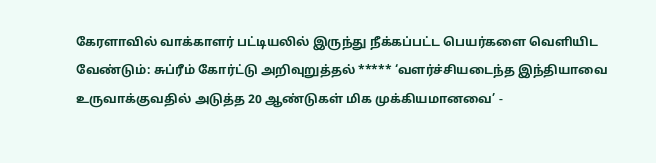கேரளாவில் வாக்காளர் பட்டியலில் இருந்து நீக்கப்பட்ட பெயர்களை வெளியிட வேண்டும்: சுப்ரீம் கோர்ட்டு அறிவுறுத்தல் ***** ‘வளர்ச்சியடைந்த இந்தியாவை உருவாக்குவதில் அடுத்த 20 ஆண்டுகள் மிக முக்கியமானவை’ -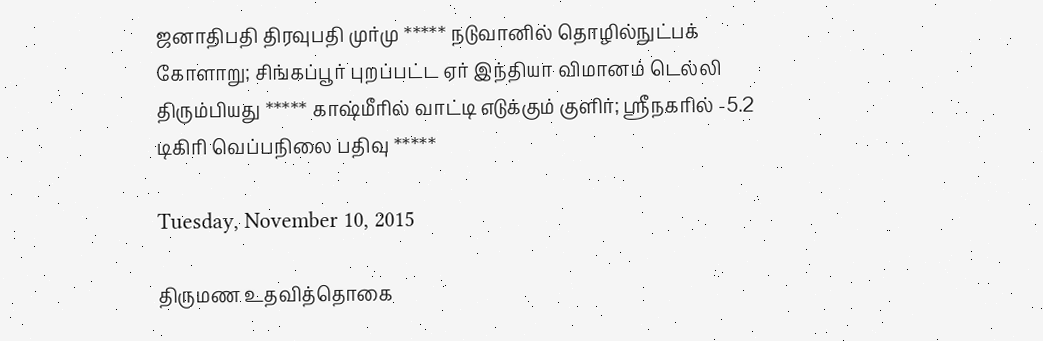ஜனாதிபதி திரவுபதி முர்மு ***** நடுவானில் தொழில்நுட்பக் கோளாறு; சிங்கப்பூர் புறப்பட்ட ஏர் இந்தியா விமானம் டெல்லி திரும்பியது ***** காஷ்மீரில் வாட்டி எடுக்கும் குளிர்; ஸ்ரீநகரில் -5.2 டிகிரி வெப்பநிலை பதிவு *****

Tuesday, November 10, 2015

திருமண உதவித்தொகை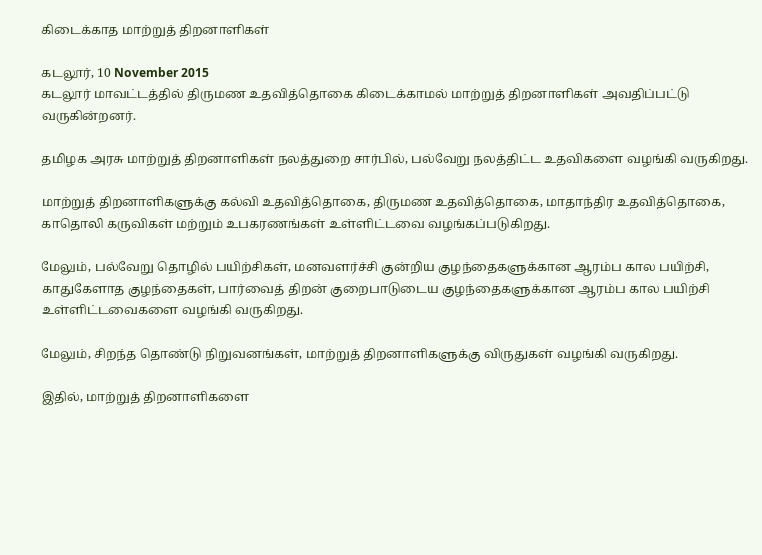கிடைக்காத மாற்றுத் திறனாளிகள்

கடலூர், 10 November 2015
கடலூர் மாவட்டத்தில் திருமண உதவித்தொகை கிடைக்காமல் மாற்றுத் திறனாளிகள் அவதிப்பட்டு வருகின்றனர்.

தமிழக அரசு மாற்றுத் திறனாளிகள் நலத்துறை சார்பில், பல்வேறு நலத்திட்ட உதவிகளை வழங்கி வருகிறது.

மாற்றுத் திறனாளிகளுக்கு கல்வி உதவித்தொகை, திருமண உதவித்தொகை, மாதாந்திர உதவித்தொகை, காதொலி கருவிகள் மற்றும் உபகரணங்கள் உள்ளிட்டவை வழங்கப்படுகிறது.

மேலும், பல்வேறு தொழில் பயிற்சிகள், மனவளர்ச்சி குன்றிய குழந்தைகளுக்கான ஆரம்ப கால பயிற்சி, காதுகேளாத குழந்தைகள், பார்வைத் திறன் குறைபாடுடைய குழந்தைகளுக்கான ஆரம்ப கால பயிற்சி உள்ளிட்டவைகளை வழங்கி வருகிறது.

மேலும், சிறந்த தொண்டு நிறுவனங்கள், மாற்றுத் திறனாளிகளுக்கு விருதுகள் வழங்கி வருகிறது.

இதில், மாற்றுத் திறனாளிகளை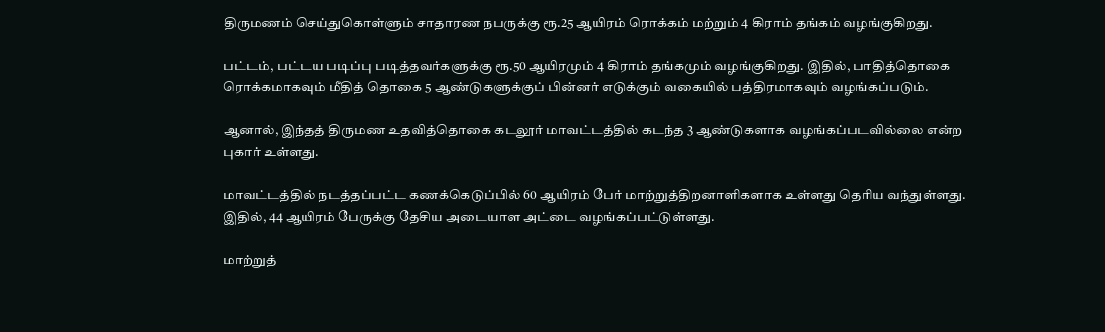திருமணம் செய்துகொள்ளும் சாதாரண நபருக்கு ரூ.25 ஆயிரம் ரொக்கம் மற்றும் 4 கிராம் தங்கம் வழங்குகிறது.

பட்டம், பட்டய படிப்பு படித்தவர்களுக்கு ரூ.50 ஆயிரமும் 4 கிராம் தங்கமும் வழங்குகிறது. இதில், பாதித்தொகை ரொக்கமாகவும் மீதித் தொகை 5 ஆண்டுகளுக்குப் பின்னர் எடுக்கும் வகையில் பத்திரமாகவும் வழங்கப்படும்.

ஆனால், இந்தத் திருமண உதவித்தொகை கடலூர் மாவட்டத்தில் கடந்த 3 ஆண்டுகளாக வழங்கப்படவில்லை என்ற புகார் உள்ளது.

மாவட்டத்தில் நடத்தப்பட்ட கணக்கெடுப்பில் 60 ஆயிரம் பேர் மாற்றுத்திறனாளிகளாக உள்ளது தெரிய வந்துள்ளது. இதில், 44 ஆயிரம் பேருக்கு தேசிய அடையாள அட்டை வழங்கப்பட்டுள்ளது.

மாற்றுத்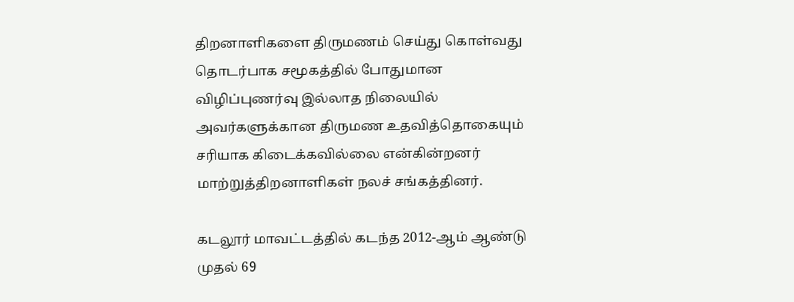திறனாளிகளை திருமணம் செய்து கொள்வது தொடர்பாக சமூகத்தில் போதுமான விழிப்புணர்வு இல்லாத நிலையில் அவர்களுக்கான திருமண உதவித்தொகையும் சரியாக கிடைக்கவில்லை என்கின்றனர் மாற்றுத்திறனாளிகள் நலச் சங்கத்தினர்.

கடலூர் மாவட்டத்தில் கடந்த 2012-ஆம் ஆண்டு முதல் 69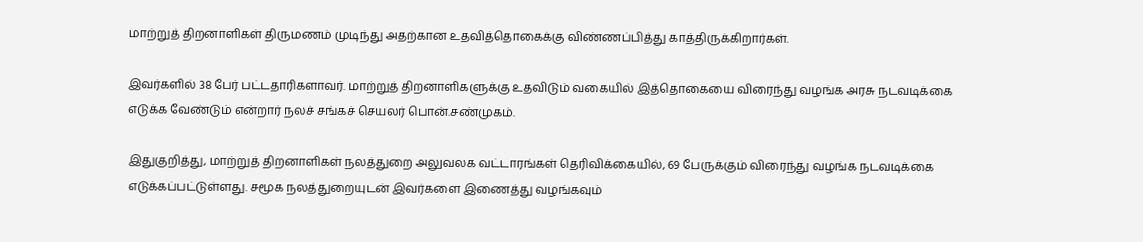மாற்றுத் திறனாளிகள் திருமணம் முடிந்து அதற்கான உதவித்தொகைக்கு விண்ணப்பித்து காத்திருக்கிறார்கள்.

இவர்களில் 38 பேர் பட்டதாரிகளாவர். மாற்றுத் திறனாளிகளுக்கு உதவிடும் வகையில் இத்தொகையை விரைந்து வழங்க அரசு நடவடிக்கை எடுக்க வேண்டும் என்றார் நலச் சங்கச் செயலர் பொன்.சண்முகம்.

இதுகுறித்து, மாற்றுத் திறனாளிகள் நலத்துறை அலுவலக வட்டாரங்கள் தெரிவிக்கையில், 69 பேருக்கும் விரைந்து வழங்க நடவடிக்கை எடுக்கப்பட்டுள்ளது. சமூக நலத்துறையுடன் இவர்களை இணைத்து வழங்கவும்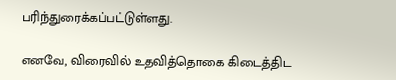பரிந்துரைக்கப்பட்டுள்ளது.

எனவே, விரைவில் உதவித்தொகை கிடைத்திட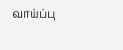வாய்ப்பு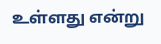உள்ளது என்று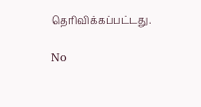தெரிவிக்கப்பட்டது.

No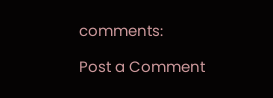comments:

Post a Comment